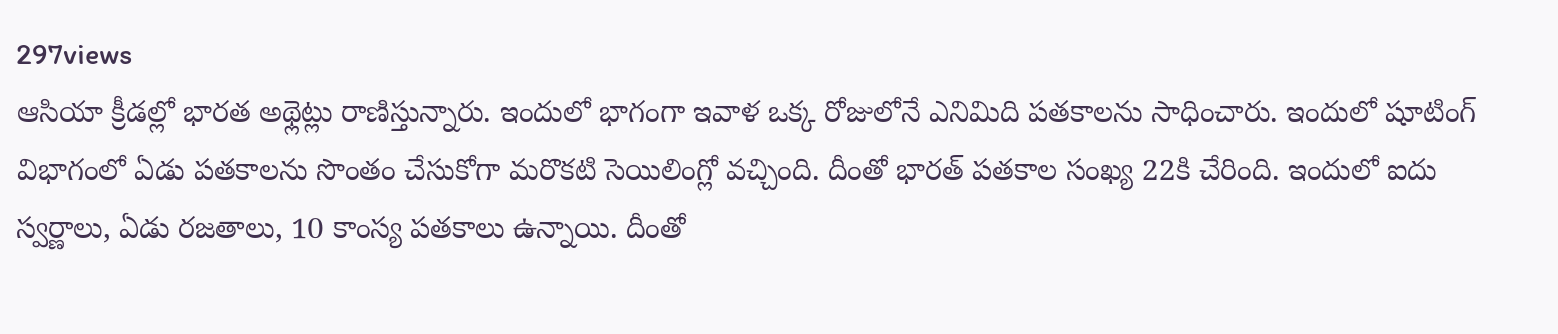297views
ఆసియా క్రీడల్లో భారత అథ్లెట్లు రాణిస్తున్నారు. ఇందులో భాగంగా ఇవాళ ఒక్క రోజులోనే ఎనిమిది పతకాలను సాధించారు. ఇందులో షూటింగ్ విభాగంలో ఏడు పతకాలను సొంతం చేసుకోగా మరొకటి సెయిలింగ్లో వచ్చింది. దీంతో భారత్ పతకాల సంఖ్య 22కి చేరింది. ఇందులో ఐదు స్వర్ణాలు, ఏడు రజతాలు, 10 కాంస్య పతకాలు ఉన్నాయి. దీంతో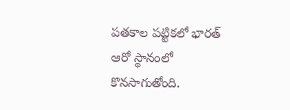పతకాల పట్టికలో భారత్ ఆరో స్థానంలో కొనసాగుతోంది.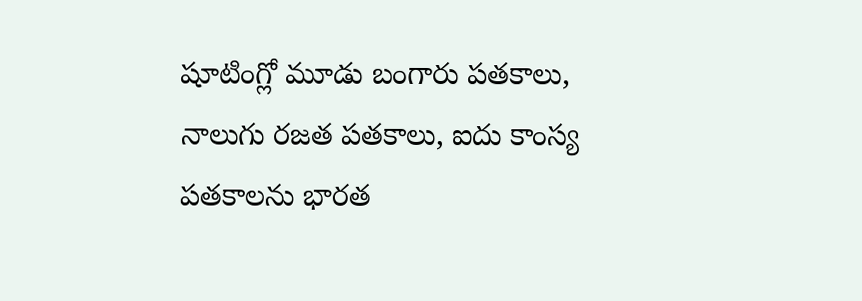షూటింగ్లో మూడు బంగారు పతకాలు, నాలుగు రజత పతకాలు, ఐదు కాంస్య పతకాలను భారత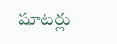షూటర్లు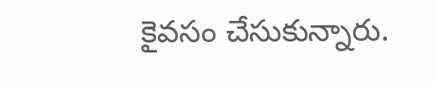కైవసం చేసుకున్నారు.